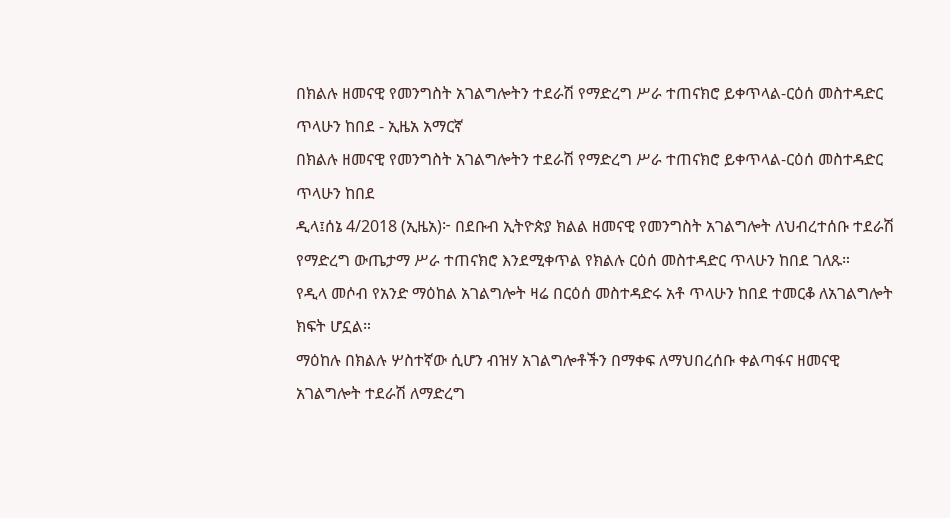በክልሉ ዘመናዊ የመንግስት አገልግሎትን ተደራሽ የማድረግ ሥራ ተጠናክሮ ይቀጥላል-ርዕሰ መስተዳድር ጥላሁን ከበደ - ኢዜአ አማርኛ
በክልሉ ዘመናዊ የመንግስት አገልግሎትን ተደራሽ የማድረግ ሥራ ተጠናክሮ ይቀጥላል-ርዕሰ መስተዳድር ጥላሁን ከበደ
ዲላ፤ሰኔ 4/2018 (ኢዜአ)፦ በደቡብ ኢትዮጵያ ክልል ዘመናዊ የመንግስት አገልግሎት ለህብረተሰቡ ተደራሽ የማድረግ ውጤታማ ሥራ ተጠናክሮ እንደሚቀጥል የክልሉ ርዕሰ መስተዳድር ጥላሁን ከበደ ገለጹ።
የዲላ መሶብ የአንድ ማዕከል አገልግሎት ዛሬ በርዕሰ መስተዳድሩ አቶ ጥላሁን ከበደ ተመርቆ ለአገልግሎት ክፍት ሆኗል።
ማዕከሉ በክልሉ ሦስተኛው ሲሆን ብዝሃ አገልግሎቶችን በማቀፍ ለማህበረሰቡ ቀልጣፋና ዘመናዊ አገልግሎት ተደራሽ ለማድረግ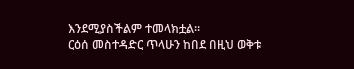እንደሚያስችልም ተመላክቷል።
ርዕሰ መስተዳድር ጥላሁን ከበደ በዚህ ወቅቱ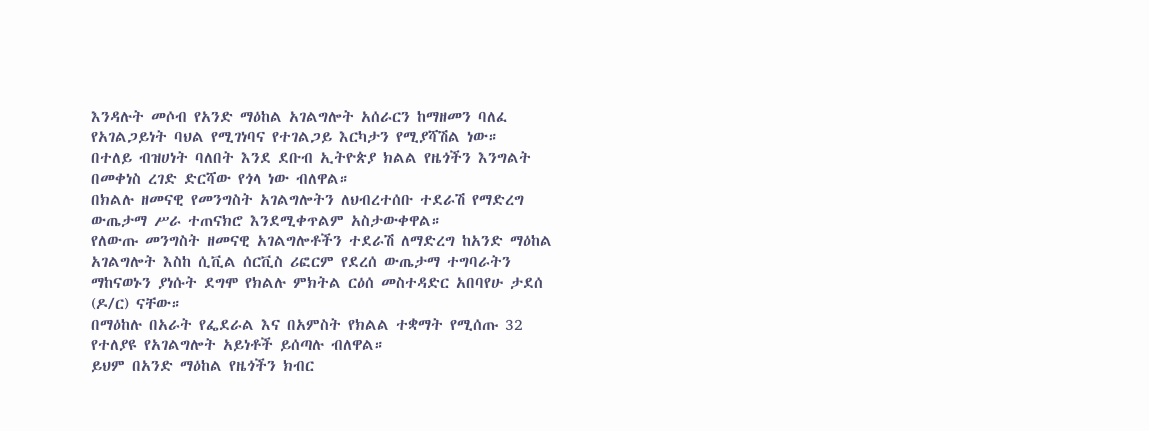እንዳሉት መሶብ የአንድ ማዕከል አገልግሎት አሰራርን ከማዘመን ባለፈ የአገልጋይነት ባህል የሚገነባና የተገልጋይ እርካታን የሚያሻሽል ነው።
በተለይ ብዝሀነት ባለበት እንደ ደቡብ ኢትዮጵያ ክልል የዜጎችን እንግልት በመቀነስ ረገድ ድርሻው የጎላ ነው ብለዋል።
በክልሉ ዘመናዊ የመንግስት አገልግሎትን ለህብረተሰቡ ተደራሽ የማድረግ ውጤታማ ሥራ ተጠናክሮ እንደሚቀጥልም አስታውቀዋል።
የለውጡ መንግስት ዘመናዊ አገልግሎቶችን ተደራሽ ለማድረግ ከአንድ ማዕከል አገልግሎት እስከ ሲቪል ሰርቪስ ሪፎርም የደረሰ ውጤታማ ተግባራትን ማከናወኑን ያነሱት ደግሞ የክልሉ ምክትል ርዕሰ መስተዳድር አበባየሁ ታደሰ (ዶ/ር) ናቸው።
በማዕከሉ በአራት የፌደራል እና በአምስት የክልል ተቋማት የሚሰጡ 32 የተለያዩ የአገልግሎት አይነቶች ይሰጣሉ ብለዋል።
ይህም በአንድ ማዕከል የዜጎችን ክብር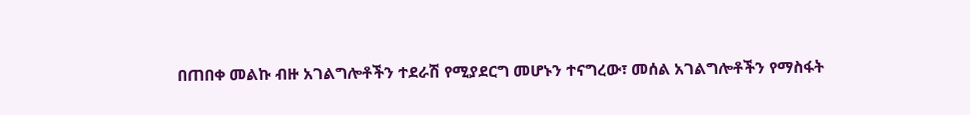በጠበቀ መልኩ ብዙ አገልግሎቶችን ተደራሽ የሚያደርግ መሆኑን ተናግረው፣ መሰል አገልግሎቶችን የማስፋት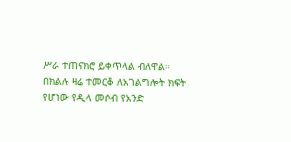ሥራ ተጠናክሮ ይቀጥላል ብለዋል።
በክልሉ ዛሬ ተመርቆ ለአገልግሎት ክፍት የሆነው የዲላ መሶብ የአንድ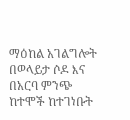ማዕከል አገልግሎት በወላይታ ሶዶ እና በአርባ ምንጭ ከተሞች ከተገነቡት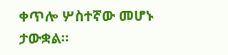ቀጥሎ ሦስተኛው መሆኑ ታውቋል።